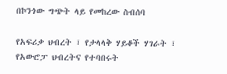በኮንጎው ግጭት ላይ የመከረው ስብሰባ

የአፍሪቃ ህብረት ፣ የታላላቅ ሃይቆች ሃገራት ፣ የአውሮፓ ህብረትና የተባበሩት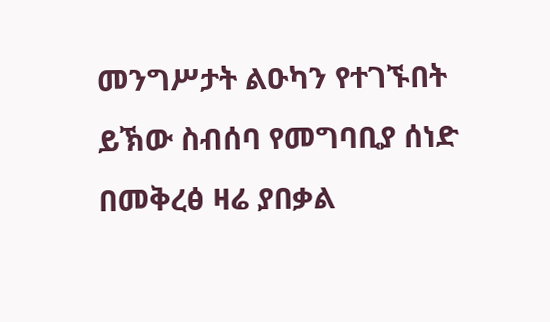መንግሥታት ልዑካን የተገኙበት ይኽው ስብሰባ የመግባቢያ ሰነድ በመቅረፅ ዛሬ ያበቃል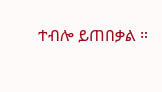ተብሎ ይጠበቃል ።